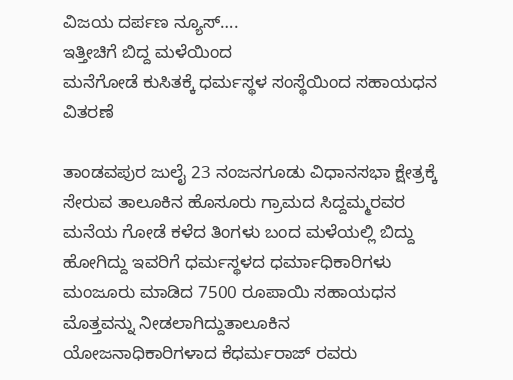ವಿಜಯ ದರ್ಪಣ ನ್ಯೂಸ್….
ಇತ್ತೀಚಿಗೆ ಬಿದ್ದ ಮಳೆಯಿಂದ
ಮನೆಗೋಡೆ ಕುಸಿತಕ್ಕೆ ಧರ್ಮಸ್ಥಳ ಸಂಸ್ಥೆಯಿಂದ ಸಹಾಯಧನ ವಿತರಣೆ

ತಾಂಡವಪುರ ಜುಲೈ 23 ನಂಜನಗೂಡು ವಿಧಾನಸಭಾ ಕ್ಷೇತ್ರಕ್ಕೆ ಸೇರುವ ತಾಲೂಕಿನ ಹೊಸೂರು ಗ್ರಾಮದ ಸಿದ್ದಮ್ಮರವರ ಮನೆಯ ಗೋಡೆ ಕಳೆದ ತಿಂಗಳು ಬಂದ ಮಳೆಯಲ್ಲಿ ಬಿದ್ದು ಹೋಗಿದ್ದು ಇವರಿಗೆ ಧರ್ಮಸ್ಥಳದ ಧರ್ಮಾಧಿಕಾರಿಗಳು ಮಂಜೂರು ಮಾಡಿದ 7500 ರೂಪಾಯಿ ಸಹಾಯಧನ ಮೊತ್ತವನ್ನು ನೀಡಲಾಗಿದ್ದುತಾಲೂಕಿನ ಯೋಜನಾಧಿಕಾರಿಗಳಾದ ಕೆಧರ್ಮರಾಜ್ ರವರು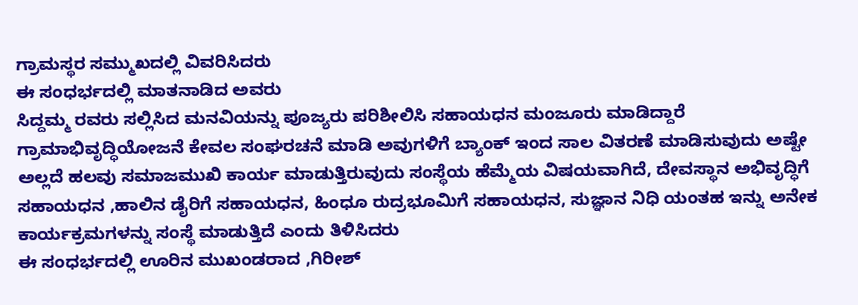ಗ್ರಾಮಸ್ಥರ ಸಮ್ಮುಖದಲ್ಲಿ ವಿವರಿಸಿದರು
ಈ ಸಂಧರ್ಭದಲ್ಲಿ ಮಾತನಾಡಿದ ಅವರು
ಸಿದ್ದಮ್ಮ ರವರು ಸಲ್ಲಿಸಿದ ಮನವಿಯನ್ನು ಪೂಜ್ಯರು ಪರಿಶೀಲಿಸಿ ಸಹಾಯಧನ ಮಂಜೂರು ಮಾಡಿದ್ದಾರೆ
ಗ್ರಾಮಾಭಿವೃದ್ಧಿಯೋಜನೆ ಕೇವಲ ಸಂಘರಚನೆ ಮಾಡಿ ಅವುಗಳಿಗೆ ಬ್ಯಾಂಕ್ ಇಂದ ಸಾಲ ವಿತರಣೆ ಮಾಡಿಸುವುದು ಅಷ್ಟೇ ಅಲ್ಲದೆ ಹಲವು ಸಮಾಜಮುಖಿ ಕಾರ್ಯ ಮಾಡುತ್ತಿರುವುದು ಸಂಸ್ಥೆಯ ಹೆಮ್ಮೆಯ ವಿಷಯವಾಗಿದೆ, ದೇವಸ್ಥಾನ ಅಭಿವೃದ್ಧಿಗೆ ಸಹಾಯಧನ ,ಹಾಲಿನ ಡೈರಿಗೆ ಸಹಾಯಧನ, ಹಿಂಧೂ ರುದ್ರಭೂಮಿಗೆ ಸಹಾಯಧನ, ಸುಜ್ಞಾನ ನಿಧಿ ಯಂತಹ ಇನ್ನು ಅನೇಕ ಕಾರ್ಯಕ್ರಮಗಳನ್ನು ಸಂಸ್ಥೆ ಮಾಡುತ್ತಿದೆ ಎಂದು ತಿಳಿಸಿದರು
ಈ ಸಂಧರ್ಭದಲ್ಲಿ ಊರಿನ ಮುಖಂಡರಾದ ,ಗಿರೀಶ್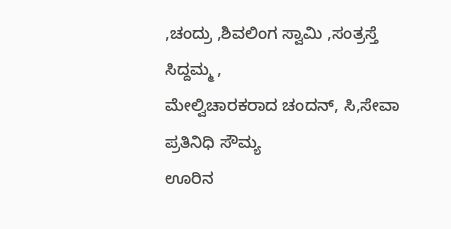,ಚಂದ್ರು ,ಶಿವಲಿಂಗ ಸ್ವಾಮಿ ,ಸಂತ್ರಸ್ತೆ ಸಿದ್ದಮ್ಮ ,
ಮೇಲ್ವಿಚಾರಕರಾದ ಚಂದನ್, ಸಿ,ಸೇವಾ ಪ್ರತಿನಿಧಿ ಸೌಮ್ಯ
ಊರಿನ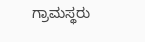ಗ್ರಾಮಸ್ಥರು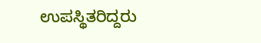ಉಪಸ್ಥಿತರಿದ್ದರು